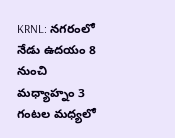KRNL: నగరంలో నేడు ఉదయం 8 నుంచి మధ్యాహ్నం 3 గంటల మధ్యలో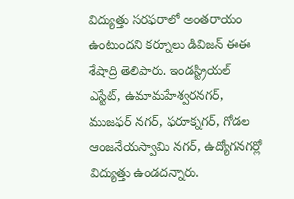విద్యుత్తు సరఫరాలో అంతరాయం ఉంటుందని కర్నూలు డివిజన్ ఈఈ శేషాద్రి తెలిపారు. ఇండస్ట్రియల్ ఎస్టేట్, ఉమామహేశ్వరనగర్, ముజఫర్ నగర్, ఫరూక్నగర్, గోడల ఆంజనేయస్వామి నగర్, ఉద్యోగనగర్లో విద్యుత్తు ఉండదన్నారు.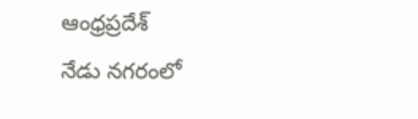ఆంధ్రప్రదేశ్
నేడు నగరంలో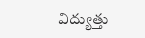విద్యుత్తు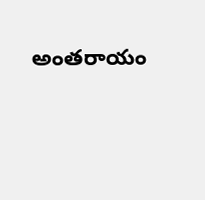అంతరాయం